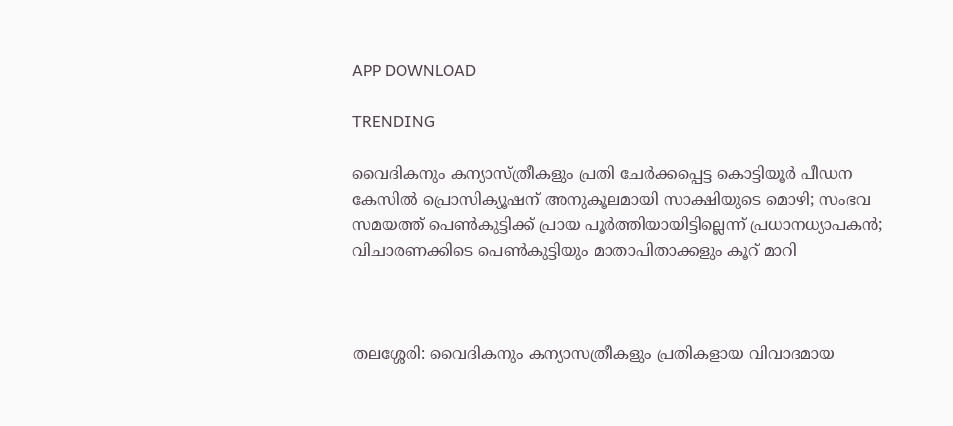APP DOWNLOAD

TRENDING

വൈദികനും കന്യാസ്ത്രീകളും പ്രതി ചേര്‍ക്കപ്പെട്ട കൊട്ടിയൂര്‍ പീഡന കേസില്‍ പ്രൊസിക്യൂഷന് അനുകൂലമായി സാക്ഷിയുടെ മൊഴി; സംഭവ സമയത്ത് പെണ്‍കുട്ടിക്ക് പ്രായ പൂര്‍ത്തിയായിട്ടില്ലെന്ന് പ്രധാനധ്യാപകന്‍; വിചാരണക്കിടെ പെണ്‍കുട്ടിയും മാതാപിതാക്കളും കൂറ് മാറി



തലശ്ശേരി: വൈദികനും കന്യാസത്രീകളും പ്രതികളായ വിവാദമായ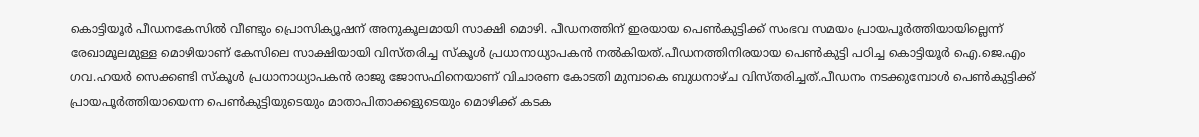കൊട്ടിയൂര്‍ പീഡനകേസില്‍ വീണ്ടും പ്രൊസിക്യൂഷന് അനുകൂലമായി സാക്ഷി മൊഴി. പീഡനത്തിന് ഇരയായ പെണ്‍കുട്ടിക്ക് സംഭവ സമയം പ്രായപൂര്‍ത്തിയായില്ലെന്ന് രേഖാമൂലമുള്ള മൊഴിയാണ് കേസിലെ സാക്ഷിയായി വിസ്തരിച്ച സ്‌കൂള്‍ പ്രധാനാധ്യാപകന്‍ നല്‍കിയത്‌.പീഡനത്തിനിരയായ പെണ്‍കുട്ടി പഠിച്ച കൊട്ടിയൂര്‍ ഐ.ജെ.എം ഗവ.ഹയര്‍ സെക്കണ്ടി സ്‌കൂള്‍ പ്രധാനാധ്യാപകന്‍ രാജു ജോസഫിനെയാണ് വിചാരണ കോടതി മുമ്പാകെ ബുധനാഴ്ച വിസ്തരിച്ചത്‌.പീഡനം നടക്കുമ്പോള്‍ പെണ്‍കുട്ടിക്ക് പ്രായപൂര്‍ത്തിയായെന്ന പെണ്‍കുട്ടിയുടെയും മാതാപിതാക്കളുടെയും മൊഴിക്ക് കടക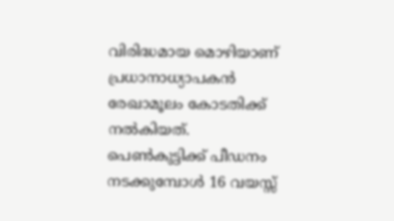വിരിദ്ധമായ മൊഴിയാണ് പ്രധാനാധ്യാപകന്‍ രേഖാമൂലം കോടതിക്ക് നല്‍കിയത്‌.
പെണ്‍കുട്ടിക്ക് പീഡനം നടക്കുമ്പോള്‍ 16 വയസ്സ്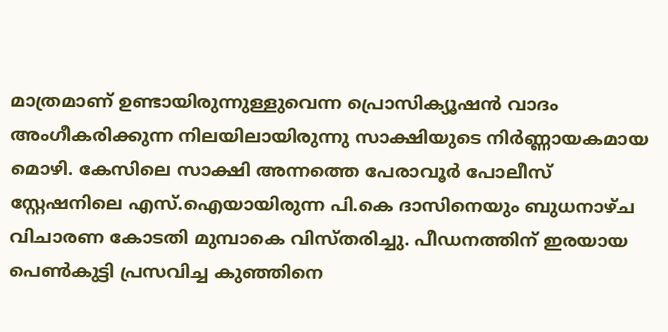മാത്രമാണ് ഉണ്ടായിരുന്നുള്ളുവെന്ന പ്രൊസിക്യൂഷന്‍ വാദം അംഗീകരിക്കുന്ന നിലയിലായിരുന്നു സാക്ഷിയുടെ നിര്‍ണ്ണായകമായ മൊഴി. കേസിലെ സാക്ഷി അന്നത്തെ പേരാവൂര്‍ പോലീസ് സ്റ്റേഷനിലെ എസ്.ഐയായിരുന്ന പി.കെ ദാസിനെയും ബുധനാഴ്ച വിചാരണ കോടതി മുമ്പാകെ വിസ്തരിച്ചു. പീഡനത്തിന് ഇരയായ പെണ്‍കുട്ടി പ്രസവിച്ച കുഞ്ഞിനെ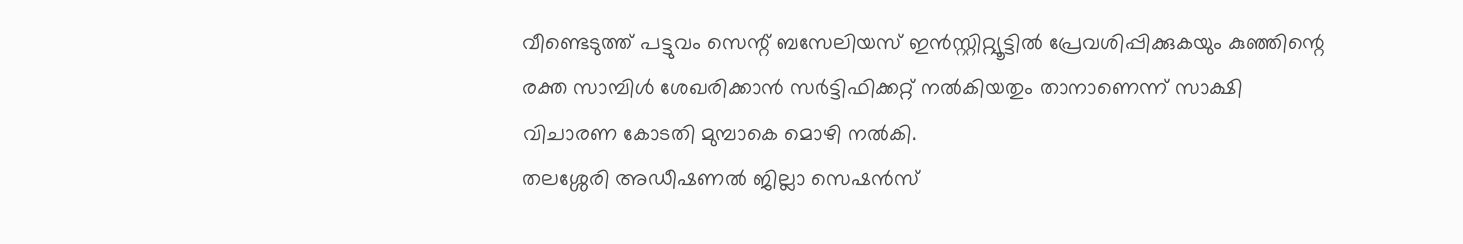വീണ്ടെടുത്ത് പട്ടുവം സെന്റ് ബസേലിയസ് ഇന്‍സ്റ്റിറ്റ്യൂട്ടില്‍ പ്രേവശിപ്പിക്കുകയും കുഞ്ഞിന്റെ രക്ത സാമ്പിള്‍ ശേഖരിക്കാന്‍ സര്‍ട്ടിഫിക്കറ്റ് നല്‍കിയതും താനാണെന്ന് സാക്ഷി വിചാരണ കോടതി മുമ്പാകെ മൊഴി നല്‍കി.
തലശ്ശേരി അഡീഷണല്‍ ജില്ലാ സെഷന്‍സ്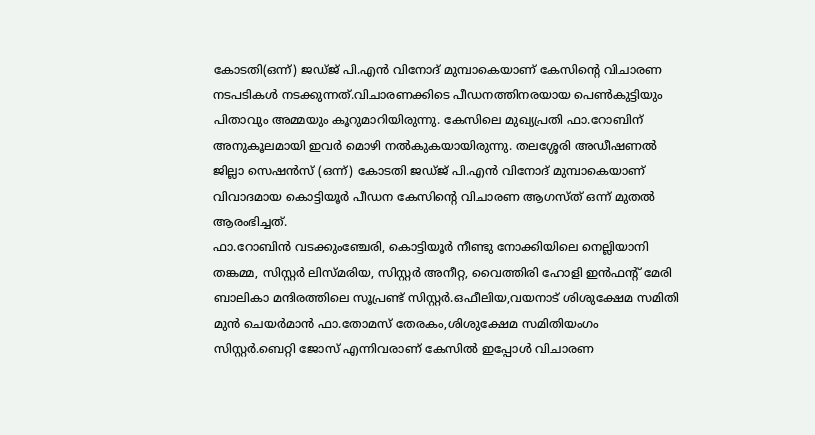കോടതി(ഒന്ന്) ജഡ്ജ് പി.എന്‍ വിനോദ് മുമ്പാകെയാണ് കേസിന്റെ വിചാരണ നടപടികള്‍ നടക്കുന്നത്‌.വിചാരണക്കിടെ പീഡനത്തിനരയായ പെണ്‍കുട്ടിയും പിതാവും അമ്മയും കൂറുമാറിയിരുന്നു. കേസിലെ മുഖ്യപ്രതി ഫാ.റോബിന് അനുകൂലമായി ഇവര്‍ മൊഴി നല്‍കുകയായിരുന്നു. തലശ്ശേരി അഡീഷണല്‍ ജില്ലാ സെഷന്‍സ് (ഒന്ന്) കോടതി ജഡ്ജ് പി.എന്‍ വിനോദ് മുമ്പാകെയാണ് വിവാദമായ കൊട്ടിയൂര്‍ പീഡന കേസിന്റെ വിചാരണ ആഗസ്ത് ഒന്ന് മുതല്‍ ആരംഭിച്ചത്‌.
ഫാ.റോബിന്‍ വടക്കുംഞ്ചേരി, കൊട്ടിയൂര്‍ നീണ്ടു നോക്കിയിലെ നെല്ലിയാനി തങ്കമ്മ, സിസ്റ്റര്‍ ലിസ്മരിയ, സിസ്റ്റര്‍ അനീറ്റ, വൈത്തിരി ഹോളി ഇന്‍ഫന്റ് മേരി ബാലികാ മന്ദിരത്തിലെ സൂപ്രണ്ട് സിസ്റ്റര്‍.ഒഫീലിയ,വയനാട് ശിശുക്ഷേമ സമിതി മുന്‍ ചെയര്‍മാന്‍ ഫാ.തോമസ് തേരകം,ശിശുക്ഷേമ സമിതിയംഗം സിസ്റ്റര്‍.ബെറ്റി ജോസ് എന്നിവരാണ് കേസില്‍ ഇപ്പോള്‍ വിചാരണ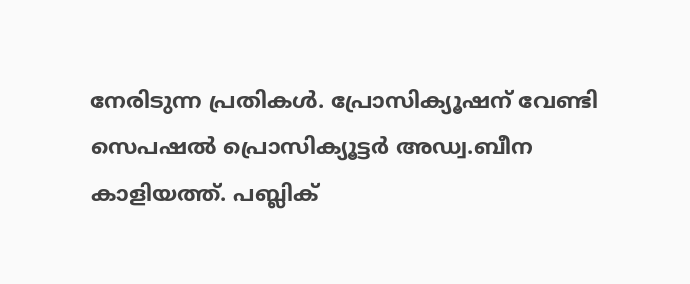നേരിടുന്ന പ്രതികള്‍. പ്രോസിക്യൂഷന് വേണ്ടി സെപഷല്‍ പ്രൊസിക്യൂട്ടര്‍ അഡ്വ.ബീന കാളിയത്ത്. പബ്ലിക്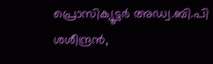പ്രൊസിക്യൂട്ടര്‍ അഡ്വ.ബി.പി ശശീന്ദ്രന്‍,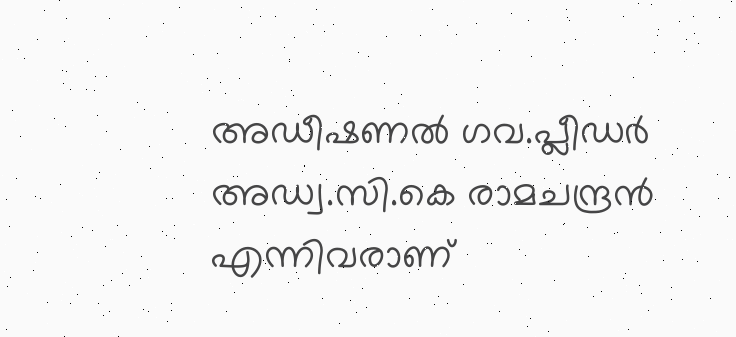അഡീഷണല്‍ ഗവ.പ്ലീഡര്‍ അഡ്വ.സി.കെ രാമചന്ദ്രന്‍ എന്നിവരാണ്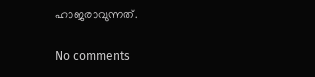ഹാജരാവുന്നത്‌.

No comments